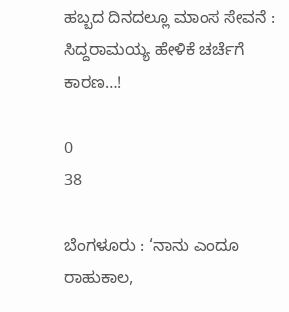ಹಬ್ಬದ ದಿನದಲ್ಲೂ ಮಾಂಸ ಸೇವನೆ : ಸಿದ್ದರಾಮಯ್ಯ ಹೇಳಿಕೆ ಚರ್ಚೆಗೆ ಕಾರಣ…!

0
38

ಬೆಂಗಳೂರು : ‘ನಾನು ಎಂದೂ ರಾಹುಕಾಲ,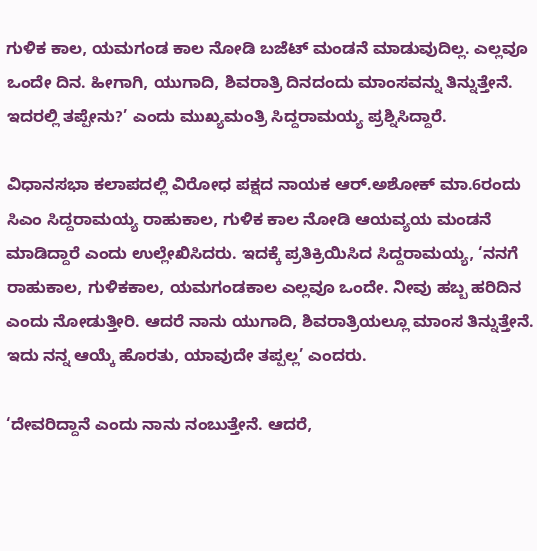ಗುಳಿಕ ಕಾಲ, ಯಮಗಂಡ ಕಾಲ ನೋಡಿ ಬಜೆಟ್ ಮಂಡನೆ ಮಾಡುವುದಿಲ್ಲ. ಎಲ್ಲವೂ ಒಂದೇ ದಿನ. ಹೀಗಾಗಿ, ಯುಗಾದಿ, ಶಿವರಾತ್ರಿ ದಿನದಂದು ಮಾಂಸವನ್ನು ತಿನ್ನುತ್ತೇನೆ. ಇದರಲ್ಲಿ ತಪ್ಪೇನು?’ ಎಂದು ಮುಖ್ಯಮಂತ್ರಿ ಸಿದ್ದರಾಮಯ್ಯ ಪ್ರಶ್ನಿಸಿದ್ದಾರೆ.

ವಿಧಾನಸಭಾ ಕಲಾಪದಲ್ಲಿ ವಿರೋಧ ಪಕ್ಷದ ನಾಯಕ ಆರ್.ಅಶೋಕ್ ಮಾ.6ರಂದು ಸಿಎಂ ಸಿದ್ದರಾಮಯ್ಯ ರಾಹುಕಾಲ, ಗುಳಿಕ ಕಾಲ ನೋಡಿ ಆಯವ್ಯಯ ಮಂಡನೆ ಮಾಡಿದ್ದಾರೆ ಎಂದು ಉಲ್ಲೇಖಿಸಿದರು. ಇದಕ್ಕೆ ಪ್ರತಿಕ್ರಿಯಿಸಿದ ಸಿದ್ದರಾಮಯ್ಯ, ‘ನನಗೆ ರಾಹುಕಾಲ, ಗುಳಿಕಕಾಲ, ಯಮಗಂಡಕಾಲ ಎಲ್ಲವೂ ಒಂದೇ. ನೀವು ಹಬ್ಬ ಹರಿದಿನ ಎಂದು ನೋಡುತ್ತೀರಿ. ಆದರೆ ನಾನು ಯುಗಾದಿ, ಶಿವರಾತ್ರಿಯಲ್ಲೂ ಮಾಂಸ ತಿನ್ನುತ್ತೇನೆ. ಇದು ನನ್ನ ಆಯ್ಕೆ ಹೊರತು, ಯಾವುದೇ ತಪ್ಪಲ್ಲ’ ಎಂದರು.

‘ದೇವರಿದ್ದಾನೆ ಎಂದು ನಾನು ನಂಬುತ್ತೇನೆ. ಆದರೆ,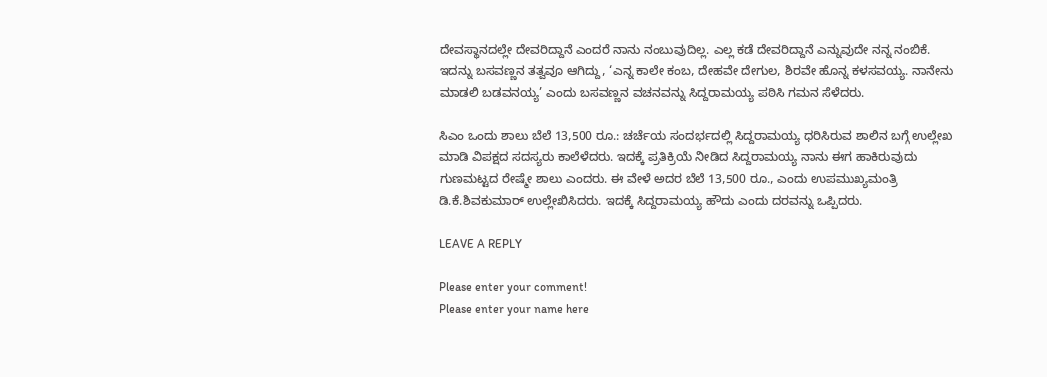ದೇವಸ್ಥಾನದಲ್ಲೇ ದೇವರಿದ್ದಾನೆ ಎಂದರೆ ನಾನು ನಂಬುವುದಿಲ್ಲ. ಎಲ್ಲ ಕಡೆ ದೇವರಿದ್ದಾನೆ ಎನ್ನುವುದೇ ನನ್ನ ನಂಬಿಕೆ. ಇದನ್ನು ಬಸವಣ್ಣನ ತತ್ವವೂ ಆಗಿದ್ದು, ‘ಎನ್ನ ಕಾಲೇ ಕಂಬ, ದೇಹವೇ ದೇಗುಲ, ಶಿರವೇ ಹೊನ್ನ ಕಳಸವಯ್ಯ. ನಾನೇನು ಮಾಡಲಿ ಬಡವನಯ್ಯ’ ಎಂದು ಬಸವಣ್ಣನ ವಚನವನ್ನು ಸಿದ್ದರಾಮಯ್ಯ ಪಠಿಸಿ ಗಮನ ಸೆಳೆದರು.

ಸಿಎಂ ಒಂದು ಶಾಲು ಬೆಲೆ 13,500 ರೂ.: ಚರ್ಚೆಯ ಸಂದರ್ಭದಲ್ಲಿ ಸಿದ್ದರಾಮಯ್ಯ ಧರಿಸಿರುವ ಶಾಲಿನ ಬಗ್ಗೆ ಉಲ್ಲೇಖ ಮಾಡಿ ವಿಪಕ್ಷದ ಸದಸ್ಯರು ಕಾಲೆಳೆದರು. ಇದಕ್ಕೆ ಪ್ರತಿಕ್ರಿಯೆ ನೀಡಿದ ಸಿದ್ದರಾಮಯ್ಯ ನಾನು ಈಗ ಹಾಕಿರುವುದು ಗುಣಮಟ್ಟದ ರೇಷ್ಮೇ ಶಾಲು ಎಂದರು. ಈ ವೇಳೆ ಅದರ ಬೆಲೆ 13,500 ರೂ., ಎಂದು ಉಪಮುಖ್ಯಮಂತ್ರಿ ಡಿ.ಕೆ.ಶಿವಕುಮಾರ್ ಉಲ್ಲೇಖಿಸಿದರು. ಇದಕ್ಕೆ ಸಿದ್ದರಾಮಯ್ಯ ಹೌದು ಎಂದು ದರವನ್ನು ಒಪ್ಪಿದರು.

LEAVE A REPLY

Please enter your comment!
Please enter your name here